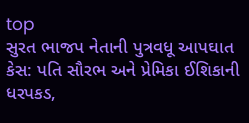top
સુરત ભાજપ નેતાની પુત્રવધૂ આપઘાત કેસ: પતિ સૌરભ અને પ્રેમિકા ઈશિકાની ધરપકડ,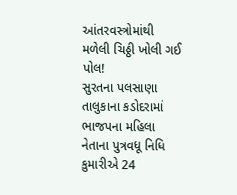આંતરવસ્ત્રોમાંથી મળેલી ચિઠ્ઠી ખોલી ગઈ પોલ!
સુરતના પલસાણા તાલુકાના કડોદરામાં ભાજપના મહિલા નેતાના પુત્રવધૂ નિધિ કુમારીએ 24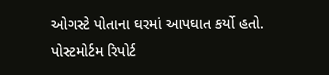ઓગસ્ટે પોતાના ઘરમાં આપઘાત કર્યો હતો. પોસ્ટમોર્ટમ રિપોર્ટ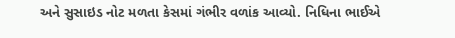અને સુસાઇડ નોટ મળતા કેસમાં ગંભીર વળાંક આવ્યો. નિધિના ભાઈએ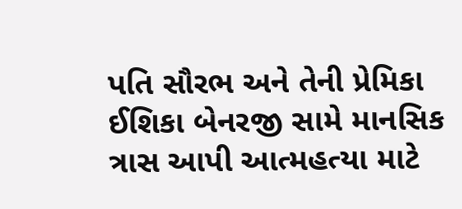પતિ સૌરભ અને તેની પ્રેમિકા ઈશિકા બેનરજી સામે માનસિક ત્રાસ આપી આત્મહત્યા માટે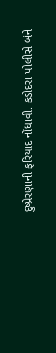દુષ્પ્રેરણાની ફરિયાદ નોંધાવી. કડોદરા પોલીસે બંને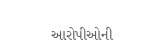આરોપીઓની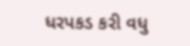ધરપકડ કરી વધુ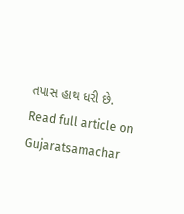તપાસ હાથ ધરી છે.
Read full article on Gujaratsamachar